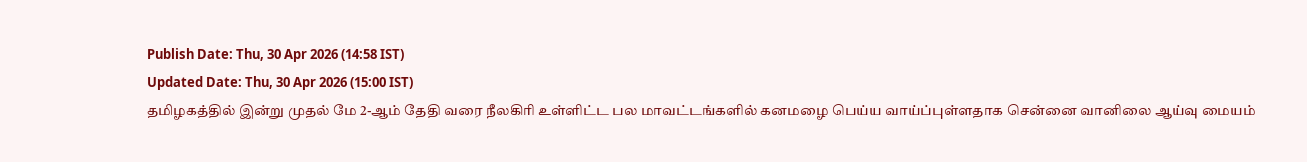Publish Date: Thu, 30 Apr 2026 (14:58 IST)
Updated Date: Thu, 30 Apr 2026 (15:00 IST)
தமிழகத்தில் இன்று முதல் மே 2-ஆம் தேதி வரை நீலகிரி உள்ளிட்ட பல மாவட்டங்களில் கனமழை பெய்ய வாய்ப்புள்ளதாக சென்னை வானிலை ஆய்வு மையம்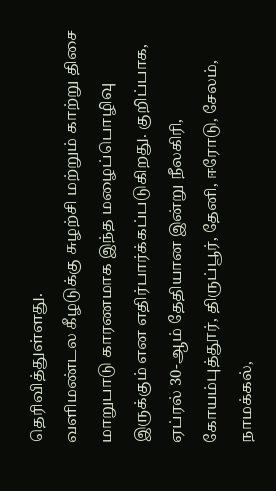தெரிவித்துள்ளது.
வளிமண்டல கீழடுக்கு சுழற்சி மற்றும் காற்று திசை மாறுபாடு காரணமாக இந்த மழைப்பொழிவு இருக்கும் என எதிர்பார்க்கப்படுகிறது. குறிப்பாக, ஏப்ரல் 30-ஆம் தேதியான இன்று நீலகிரி, கோயம்புத்தூர், திருப்பூர், தேனி, ஈரோடு, சேலம், நாமக்கல்,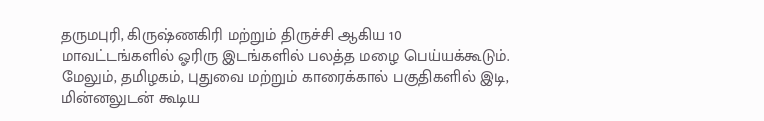தருமபுரி, கிருஷ்ணகிரி மற்றும் திருச்சி ஆகிய 10 மாவட்டங்களில் ஓரிரு இடங்களில் பலத்த மழை பெய்யக்கூடும்.
மேலும், தமிழகம், புதுவை மற்றும் காரைக்கால் பகுதிகளில் இடி, மின்னலுடன் கூடிய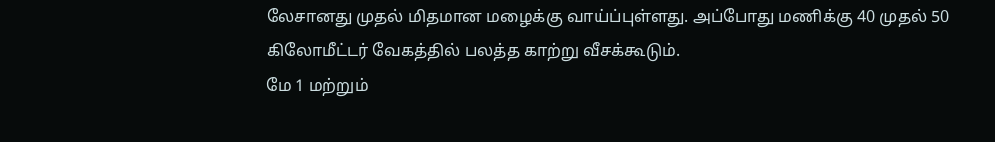லேசானது முதல் மிதமான மழைக்கு வாய்ப்புள்ளது. அப்போது மணிக்கு 40 முதல் 50 கிலோமீட்டர் வேகத்தில் பலத்த காற்று வீசக்கூடும்.
மே 1 மற்றும்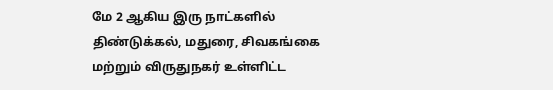மே 2 ஆகிய இரு நாட்களில் திண்டுக்கல், மதுரை, சிவகங்கை மற்றும் விருதுநகர் உள்ளிட்ட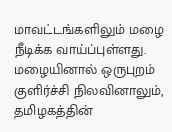மாவட்டங்களிலும் மழை நீடிக்க வாய்ப்புள்ளது. மழையினால் ஒருபுறம் குளிர்ச்சி நிலவினாலும், தமிழகத்தின்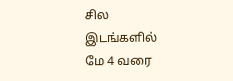சில இடங்களில் மே 4 வரை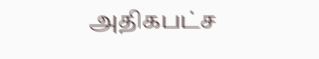அதிகபட்ச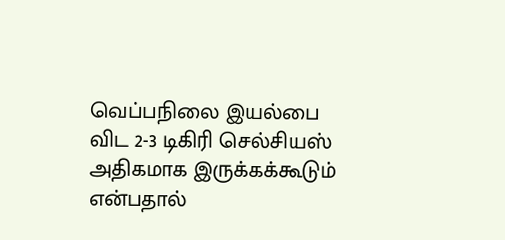வெப்பநிலை இயல்பை விட 2-3 டிகிரி செல்சியஸ் அதிகமாக இருக்கக்கூடும் என்பதால்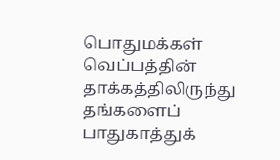பொதுமக்கள் வெப்பத்தின் தாக்கத்திலிருந்து தங்களைப் பாதுகாத்துக்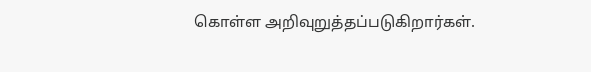கொள்ள அறிவுறுத்தப்படுகிறார்கள்.